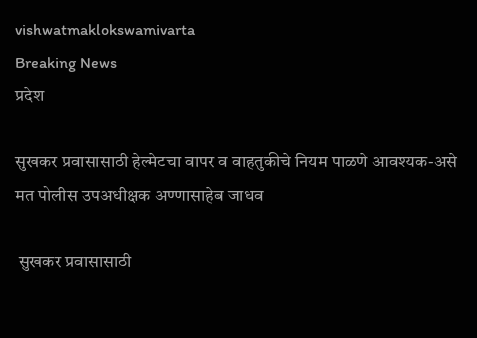vishwatmaklokswamivarta
Breaking News
प्रदेश

सुखकर प्रवासासाठी हेल्मेटचा वापर व वाहतुकीचे नियम पाळणे आवश्यक-असे मत पोलीस उपअधीक्षक अण्णासाहेब जाधव

 सुखकर प्रवासासाठी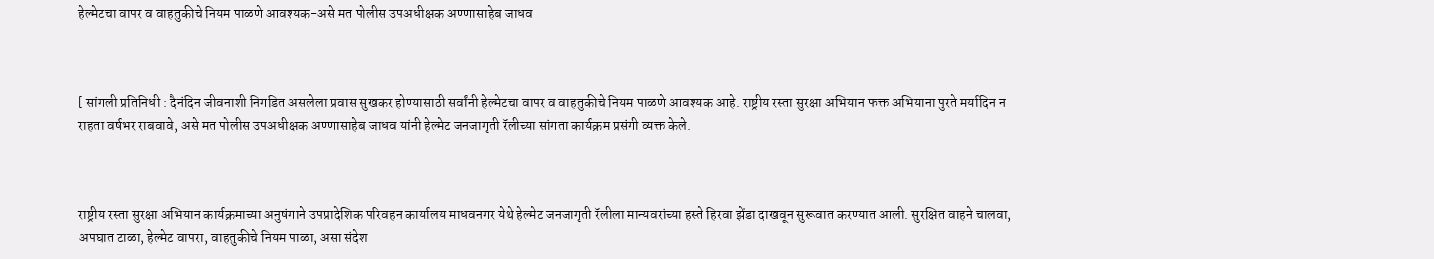हेल्मेटचा वापर व वाहतुकीचे नियम पाळणे आवश्यक-असे मत पोलीस उपअधीक्षक अण्णासाहेब जाधव



[ सांगली प्रतिनिधी : दैनंदिन जीवनाशी निगडित असलेला प्रवास सुखकर होण्यासाठी सर्वांनी हेल्मेटचा वापर व वाहतुकीचे नियम पाळणे आवश्यक आहे. राष्ट्रीय रस्ता सुरक्षा अभियान फक्त अभियाना पुरते मर्यादिन न राहता वर्षभर राबवावे, असे मत पोलीस उपअधीक्षक अण्णासाहेब जाधव यांनी हेल्मेट जनजागृती रॅलीच्या सांगता कार्यक्रम प्रसंगी व्यक्त केले.



राष्ट्रीय रस्ता सुरक्षा अभियान कार्यक्रमाच्या अनुषंगाने उपप्रादेशिक परिवहन कार्यालय माधवनगर येथे हेल्मेट जनजागृती रॅलीला मान्यवरांच्या हस्ते हिरवा झेंडा दाखवून सुरूवात करण्यात आली. सुरक्षित वाहने चालवा, अपघात टाळा, हेल्मेट वापरा, वाहतुकीचे नियम पाळा, असा संदेश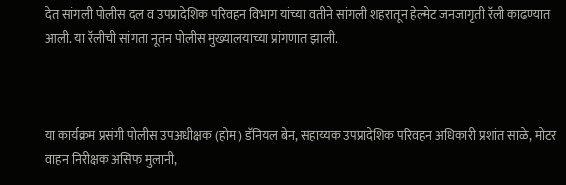देत सांगली पोलीस दल व उपप्रादेशिक परिवहन विभाग यांच्या वतीने सांगली शहरातून हेल्मेट जनजागृती रॅली काढण्यात आली. या रॅलीची सांगता नूतन पोलीस मुख्यालयाच्या प्रांगणात झाली.



या कार्यक्रम प्रसंगी पोलीस उपअधीक्षक (होम) डॅनियल बेन, सहाय्यक उपप्रादेशिक परिवहन अधिकारी प्रशांत साळे, मोटर वाहन निरीक्षक असिफ मुलानी,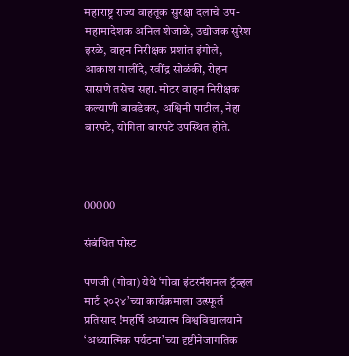महाराष्ट्र राज्य वाहतूक सुरक्षा दलाचे उप-महामादेशक अनिल शेजाळे, उद्योजक सुरेश इरळे, वाहन निरीक्षक प्रशांत इंगोले, आकाश गालींदे, रवींद्र सोळंकी, रोहन सासणे तसेच सहा. मोटर वाहन निरीक्षक कल्याणी बावडेकर, अश्विनी पाटील, नेहा बारपटे, योगिता बारपटे उपस्थित होते.



00000

संबंधित पोस्ट

पणजी (गोवा) येथे ‘गोवा इंटरनॅशनल ट्रॅव्हल मार्ट २०२४’च्या कार्यक्रमाला उत्स्फूर्त प्रतिसाद !महर्षि अध्यात्म विश्वविद्यालयाने ‘अध्यात्मिक पर्यटना’च्या दृष्टीनेजागतिक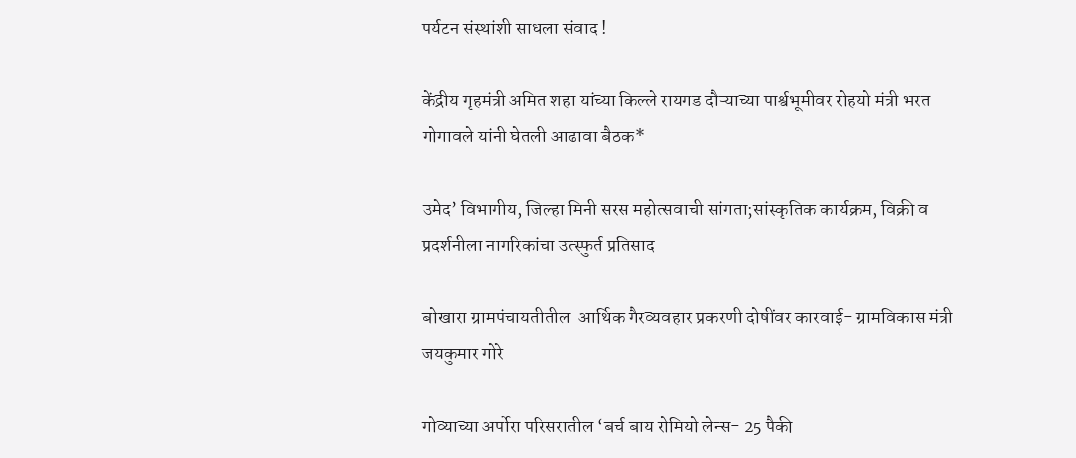पर्यटन संस्थांशी साधला संवाद !

केंद्रीय गृहमंत्री अमित शहा यांच्या किल्ले रायगड दौऱ्याच्या पार्श्वभूमीवर रोहयो मंत्री भरत गोगावले यांनी घेतली आढावा बैठक*

उमेद’ विभागीय, जिल्हा मिनी सरस महोत्सवाची सांगता;सांस्कृतिक कार्यक्रम, विक्री व प्रदर्शनीला नागरिकांचा उत्स्फुर्त प्रतिसाद

बोखारा ग्रामपंचायतीतील  आर्थिक गैरव्यवहार प्रकरणी दोषींवर कारवाई- ग्रामविकास मंत्री जयकुमार गोरे

गोव्याच्या अर्पोरा परिसरातील ‘बर्च बाय रोमियो लेन्स- 25 पैकी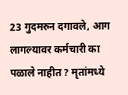23 गुदमरुन दगावले, आग लागल्यावर कर्मचारी का पळाले नाहीत? मृतांमध्ये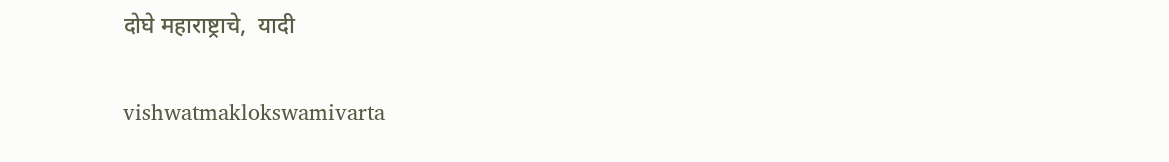दोघे महाराष्ट्राचे,  यादी

vishwatmaklokswamivarta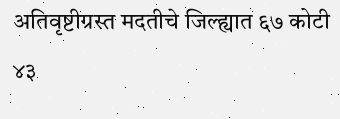अतिवृष्टीग्रस्त मदतीचे जिल्ह्यात ६७ कोटी ४३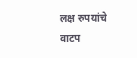लक्ष रुपयांचे वाटप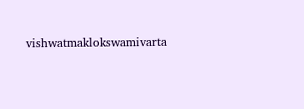vishwatmaklokswamivarta